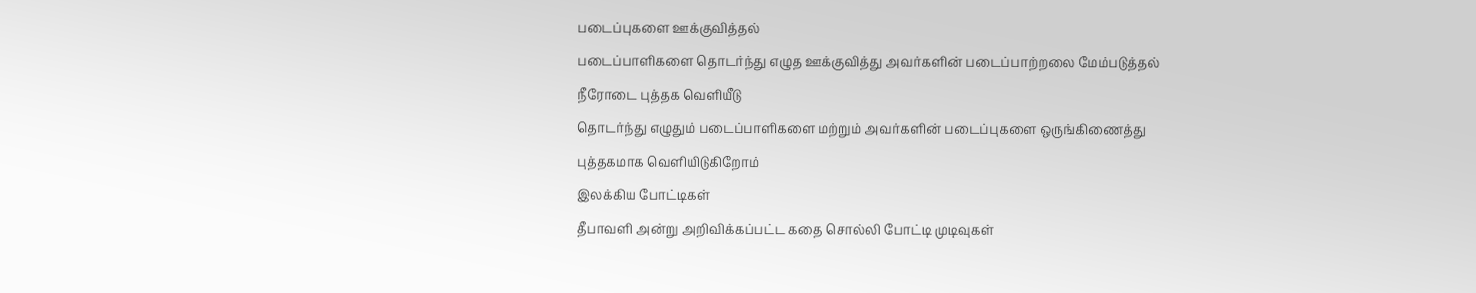படைப்புகளை ஊக்குவித்தல்
படைப்பாளிகளை தொடர்ந்து எழுத ஊக்குவித்து அவர்களின் படைப்பாற்றலை மேம்படுத்தல்
நீரோடை புத்தக வெளியீடு
தொடர்ந்து எழுதும் படைப்பாளிகளை மற்றும் அவர்களின் படைப்புகளை ஒருங்கிணைத்து புத்தகமாக வெளியிடுகிறோம்
இலக்கிய போட்டிகள்
தீபாவளி அன்று அறிவிக்கப்பட்ட கதை சொல்லி போட்டி முடிவுகள்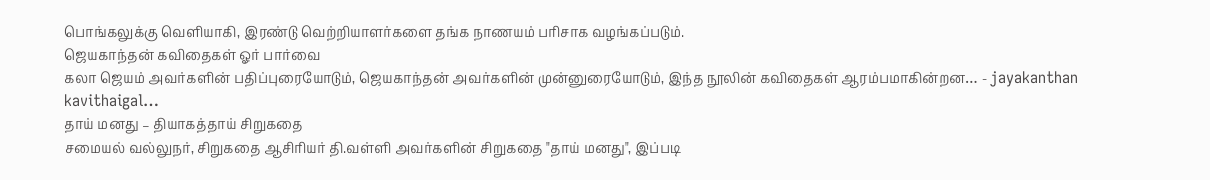பொங்கலுக்கு வெளியாகி, இரண்டு வெற்றியாளர்களை தங்க நாணயம் பரிசாக வழங்கப்படும்.
ஜெயகாந்தன் கவிதைகள் ஓர் பார்வை
கலா ஜெயம் அவர்களின் பதிப்புரையோடும், ஜெயகாந்தன் அவர்களின் முன்னுரையோடும், இந்த நூலின் கவிதைகள் ஆரம்பமாகின்றன… - jayakanthan kavithaigal…
தாய் மனது – தியாகத்தாய் சிறுகதை
சமையல் வல்லுநர், சிறுகதை ஆசிரியர் தி.வள்ளி அவர்களின் சிறுகதை "தாய் மனது", இப்படி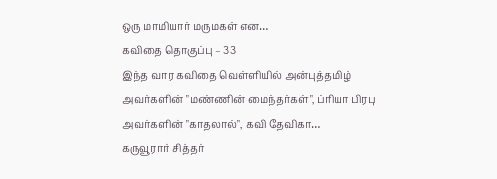ஒரு மாமியார் மருமகள் என…
கவிதை தொகுப்பு – 33
இந்த வார கவிதை வெள்ளியில் அன்புத்தமிழ் அவர்களின் "மண்ணின் மைந்தர்கள்", ப்ரியா பிரபு அவர்களின் "காதலால்", கவி தேவிகா…
கருவூரார் சித்தர்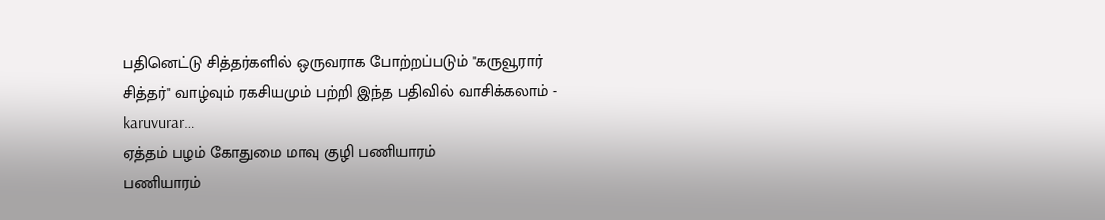பதினெட்டு சித்தர்களில் ஒருவராக போற்றப்படும் "கருவூரார் சித்தர்" வாழ்வும் ரகசியமும் பற்றி இந்த பதிவில் வாசிக்கலாம் - karuvurar…
ஏத்தம் பழம் கோதுமை மாவு குழி பணியாரம்
பணியாரம்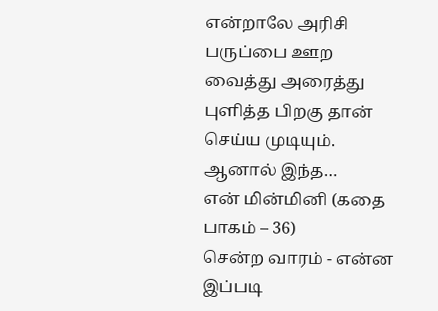என்றாலே அரிசி பருப்பை ஊற வைத்து அரைத்து புளித்த பிறகு தான் செய்ய முடியும். ஆனால் இந்த…
என் மின்மினி (கதை பாகம் – 36)
சென்ற வாரம் - என்ன இப்படி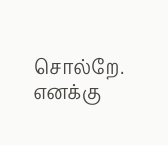சொல்றே. எனக்கு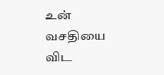உன் வசதியை விட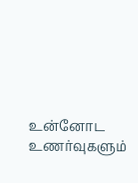உன்னோட உணர்வுகளும்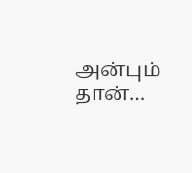அன்பும் தான்…